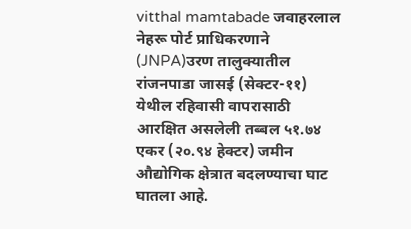vitthal mamtabade जवाहरलाल नेहरू पोर्ट प्राधिकरणाने (JNPA)उरण तालुक्यातील रांजनपाडा जासई (सेक्टर-११) येथील रहिवासी वापरासाठी आरक्षित असलेली तब्बल ५१.७४ एकर (२०.९४ हेक्टर) जमीन औद्योगिक क्षेत्रात बदलण्याचा घाट घातला आहे.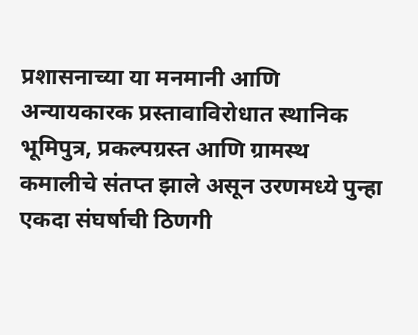प्रशासनाच्या या मनमानी आणि अन्यायकारक प्रस्तावाविरोधात स्थानिक भूमिपुत्र, प्रकल्पग्रस्त आणि ग्रामस्थ कमालीचे संतप्त झाले असून उरणमध्ये पुन्हा एकदा संघर्षाची ठिणगी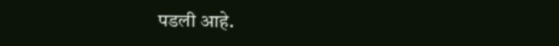पडली आहे.